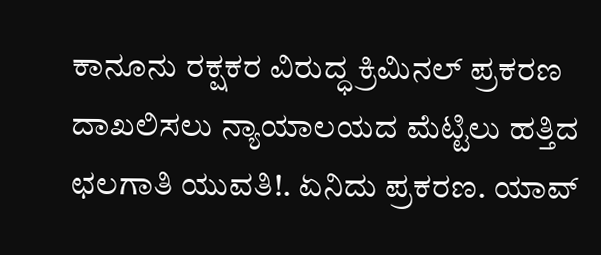ಕಾನೂನು ರಕ್ಷಕರ ವಿರುದ್ಧ ಕ್ರಿಮಿನಲ್ ಪ್ರಕರಣ ದಾಖಲಿಸಲು ನ್ಯಾಯಾಲಯದ ಮೆಟ್ಟಿಲು ಹತ್ತಿದ ಛಲಗಾತಿ ಯುವತಿ!. ಏನಿದು ಪ್ರಕರಣ. ಯಾವ್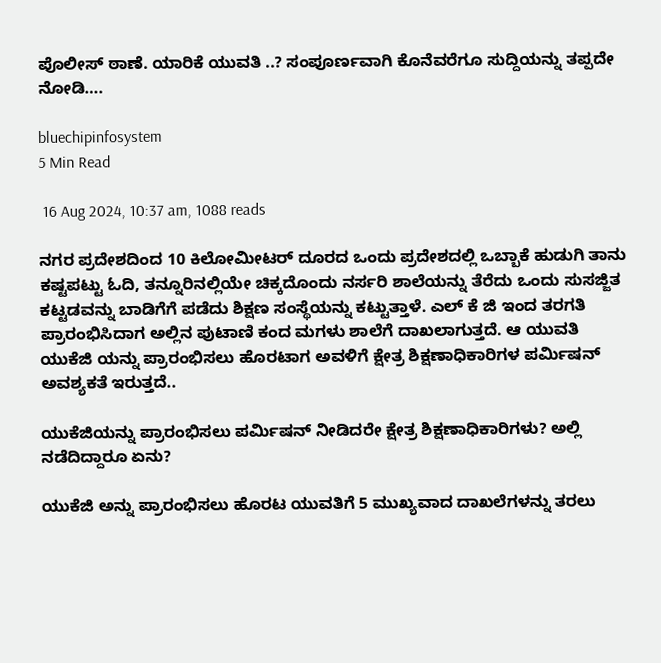ಪೊಲೀಸ್ ಠಾಣೆ. ಯಾರಿಕೆ ಯುವತಿ ..? ಸಂಪೂರ್ಣವಾಗಿ ಕೊನೆವರೆಗೂ ಸುದ್ದಿಯನ್ನು ತಪ್ಪದೇ ನೋಡಿ….

bluechipinfosystem
5 Min Read

 16 Aug 2024, 10:37 am, 1088 reads

ನಗರ ಪ್ರದೇಶದಿಂದ 10 ಕಿಲೋಮೀಟರ್ ದೂರದ ಒಂದು ಪ್ರದೇಶದಲ್ಲಿ ಒಬ್ಬಾಕೆ ಹುಡುಗಿ ತಾನು ಕಷ್ಟಪಟ್ಟು ಓದಿ, ತನ್ನೂರಿನಲ್ಲಿಯೇ ಚಿಕ್ಕದೊಂದು ನರ್ಸರಿ ಶಾಲೆಯನ್ನು ತೆರೆದು ಒಂದು ಸುಸಜ್ಜಿತ ಕಟ್ಟಡವನ್ನು ಬಾಡಿಗೆಗೆ ಪಡೆದು ಶಿಕ್ಷಣ ಸಂಸ್ಥೆಯನ್ನು ಕಟ್ಟುತ್ತಾಳೆ. ಎಲ್ ಕೆ ಜಿ ಇಂದ ತರಗತಿ ಪ್ರಾರಂಭಿಸಿದಾಗ ಅಲ್ಲಿನ ಪುಟಾಣಿ ಕಂದ ಮಗಳು ಶಾಲೆಗೆ ದಾಖಲಾಗುತ್ತದೆ. ಆ ಯುವತಿ ಯುಕೆಜಿ ಯನ್ನು ಪ್ರಾರಂಭಿಸಲು ಹೊರಟಾಗ ಅವಳಿಗೆ ಕ್ಷೇತ್ರ ಶಿಕ್ಷಣಾಧಿಕಾರಿಗಳ ಪರ್ಮಿಷನ್ ಅವಶ್ಯಕತೆ ಇರುತ್ತದೆ..

ಯುಕೆಜಿಯನ್ನು ಪ್ರಾರಂಭಿಸಲು ಪರ್ಮಿಷನ್ ನೀಡಿದರೇ ಕ್ಷೇತ್ರ ಶಿಕ್ಷಣಾಧಿಕಾರಿಗಳು? ಅಲ್ಲಿ ನಡೆದಿದ್ದಾರೂ ಏನು?

ಯುಕೆಜಿ ಅನ್ನು ಪ್ರಾರಂಭಿಸಲು ಹೊರಟ ಯುವತಿಗೆ 5 ಮುಖ್ಯವಾದ ದಾಖಲೆಗಳನ್ನು ತರಲು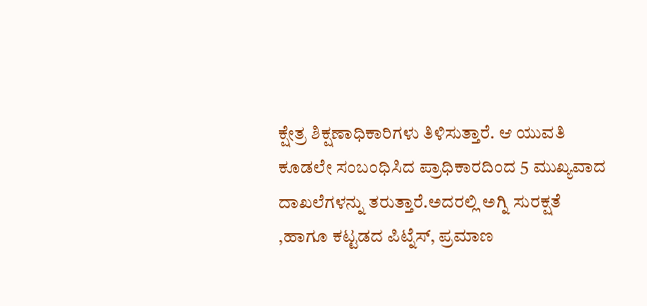ಕ್ಷೇತ್ರ ಶಿಕ್ಷಣಾಧಿಕಾರಿಗಳು ತಿಳಿಸುತ್ತಾರೆ. ಆ ಯುವತಿ ಕೂಡಲೇ ಸಂಬಂಧಿಸಿದ ಪ್ರಾಧಿಕಾರದಿಂದ 5 ಮುಖ್ಯವಾದ ದಾಖಲೆಗಳನ್ನು ತರುತ್ತಾರೆ.ಅದರಲ್ಲಿ ಅಗ್ನಿ ಸುರಕ್ಷತೆ ,ಹಾಗೂ ಕಟ್ಟಡದ ಪಿಟ್ನೆಸ್, ಪ್ರಮಾಣ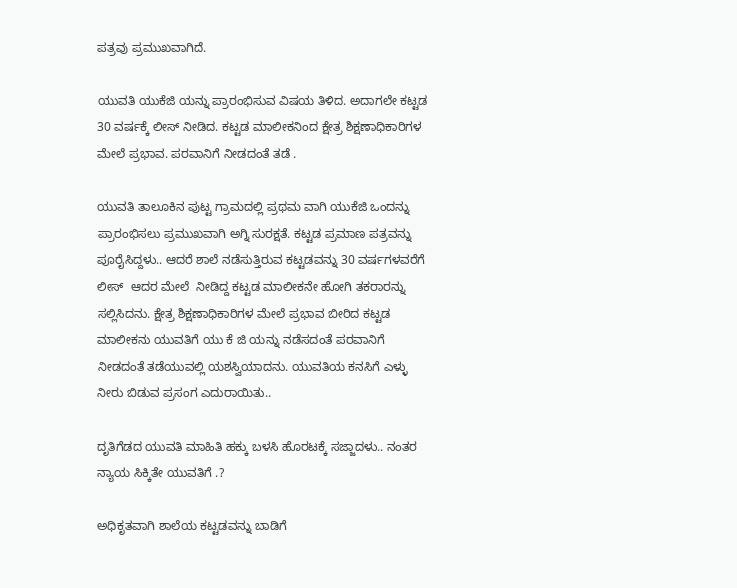ಪತ್ರವು ಪ್ರಮುಖವಾಗಿದೆ.

ಯುವತಿ ಯುಕೆಜಿ ಯನ್ನು ಪ್ರಾರಂಭಿಸುವ ವಿಷಯ ತಿಳಿದ. ಅದಾಗಲೇ ಕಟ್ಟಡ 30 ವರ್ಷಕ್ಕೆ ಲೀಸ್ ನೀಡಿದ. ಕಟ್ಟಡ ಮಾಲೀಕನಿಂದ ಕ್ಷೇತ್ರ ಶಿಕ್ಷಣಾಧಿಕಾರಿಗಳ ಮೇಲೆ ಪ್ರಭಾವ. ಪರವಾನಿಗೆ ನೀಡದಂತೆ ತಡೆ .

ಯುವತಿ ತಾಲೂಕಿನ ಪುಟ್ಟ ಗ್ರಾಮದಲ್ಲಿ ಪ್ರಥಮ ವಾಗಿ ಯುಕೆಜಿ ಒಂದನ್ನು ಪ್ರಾರಂಭಿಸಲು ಪ್ರಮುಖವಾಗಿ ಅಗ್ನಿ ಸುರಕ್ಷತೆ. ಕಟ್ಟಡ ಪ್ರಮಾಣ ಪತ್ರವನ್ನು ಪೂರೈಸಿದ್ದಳು.. ಆದರೆ ಶಾಲೆ ನಡೆಸುತ್ತಿರುವ ಕಟ್ಟಡವನ್ನು 30 ವರ್ಷಗಳವರೆಗೆ ಲೀಸ್  ಆದರ ಮೇಲೆ  ನೀಡಿದ್ದ ಕಟ್ಟಡ ಮಾಲೀಕನೇ ಹೋಗಿ ತಕರಾರನ್ನು ಸಲ್ಲಿಸಿದನು. ಕ್ಷೇತ್ರ ಶಿಕ್ಷಣಾಧಿಕಾರಿಗಳ ಮೇಲೆ ಪ್ರಭಾವ ಬೀರಿದ ಕಟ್ಟಡ ಮಾಲೀಕನು ಯುವತಿಗೆ ಯು ಕೆ ಜಿ ಯನ್ನು ನಡೆಸದಂತೆ ಪರವಾನಿಗೆ ನೀಡದಂತೆ ತಡೆಯುವಲ್ಲಿ ಯಶಸ್ವಿಯಾದನು. ಯುವತಿಯ ಕನಸಿಗೆ ಎಳ್ಳು ನೀರು ಬಿಡುವ ಪ್ರಸಂಗ ಎದುರಾಯಿತು..

ದೃತಿಗೆಡದ ಯುವತಿ ಮಾಹಿತಿ ಹಕ್ಕು ಬಳಸಿ ಹೊರಟಕ್ಕೆ ಸಜ್ಜಾದಳು.. ನಂತರ ನ್ಯಾಯ ಸಿಕ್ಕಿತೇ ಯುವತಿಗೆ .?

ಅಧಿಕೃತವಾಗಿ ಶಾಲೆಯ ಕಟ್ಟಡವನ್ನು ಬಾಡಿಗೆ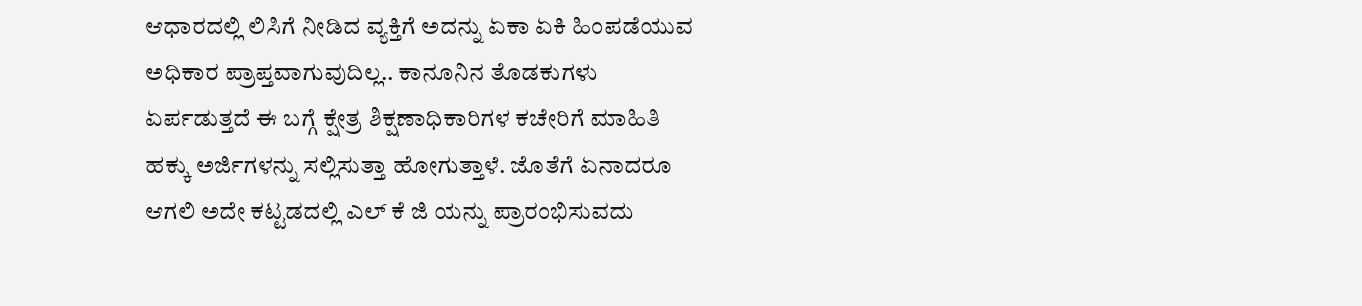ಆಧಾರದಲ್ಲಿ ಲಿಸಿಗೆ ನೀಡಿದ ವ್ಯಕ್ತಿಗೆ ಅದನ್ನು ಏಕಾ ಏಕಿ ಹಿಂಪಡೆಯುವ ಅಧಿಕಾರ ಪ್ರಾಪ್ತವಾಗುವುದಿಲ್ಲ.. ಕಾನೂನಿನ ತೊಡಕುಗಳು ಏರ್ಪಡುತ್ತದೆ ಈ ಬಗ್ಗೆ ಕ್ಷೇತ್ರ ಶಿಕ್ಷಣಾಧಿಕಾರಿಗಳ ಕಚೇರಿಗೆ ಮಾಹಿತಿ ಹಕ್ಕು ಅರ್ಜಿಗಳನ್ನು ಸಲ್ಲಿಸುತ್ತಾ ಹೋಗುತ್ತಾಳೆ. ಜೊತೆಗೆ ಏನಾದರೂ ಆಗಲಿ ಅದೇ ಕಟ್ಟಡದಲ್ಲಿ ಎಲ್ ಕೆ ಜಿ ಯನ್ನು ಪ್ರಾರಂಭಿಸುವದು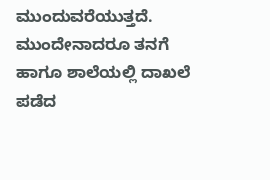ಮುಂದುವರೆಯುತ್ತದೆ. ಮುಂದೇನಾದರೂ ತನಗೆ ಹಾಗೂ ಶಾಲೆಯಲ್ಲಿ ದಾಖಲೆ ಪಡೆದ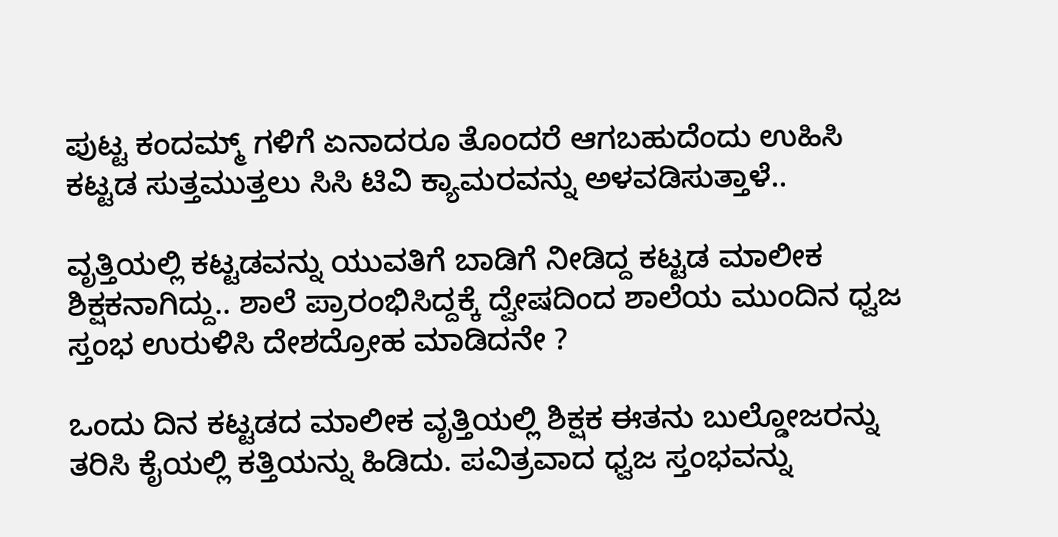ಪುಟ್ಟ ಕಂದಮ್ಮ್ ಗಳಿಗೆ ಏನಾದರೂ ತೊಂದರೆ ಆಗಬಹುದೆಂದು ಉಹಿಸಿ ಕಟ್ಟಡ ಸುತ್ತಮುತ್ತಲು ಸಿಸಿ ಟಿವಿ ಕ್ಯಾಮರವನ್ನು ಅಳವಡಿಸುತ್ತಾಳೆ..

ವೃತ್ತಿಯಲ್ಲಿ ಕಟ್ಟಡವನ್ನು ಯುವತಿಗೆ ಬಾಡಿಗೆ ನೀಡಿದ್ದ ಕಟ್ಟಡ ಮಾಲೀಕ ಶಿಕ್ಷಕನಾಗಿದ್ದು.. ಶಾಲೆ ಪ್ರಾರಂಭಿಸಿದ್ದಕ್ಕೆ ದ್ವೇಷದಿಂದ ಶಾಲೆಯ ಮುಂದಿನ ಧ್ವಜ ಸ್ತಂಭ ಉರುಳಿಸಿ ದೇಶದ್ರೋಹ ಮಾಡಿದನೇ ?

ಒಂದು ದಿನ ಕಟ್ಟಡದ ಮಾಲೀಕ ವೃತ್ತಿಯಲ್ಲಿ ಶಿಕ್ಷಕ ಈತನು ಬುಲ್ಡೋಜರನ್ನು ತರಿಸಿ ಕೈಯಲ್ಲಿ ಕತ್ತಿಯನ್ನು ಹಿಡಿದು. ಪವಿತ್ರವಾದ ಧ್ವಜ ಸ್ತಂಭವನ್ನು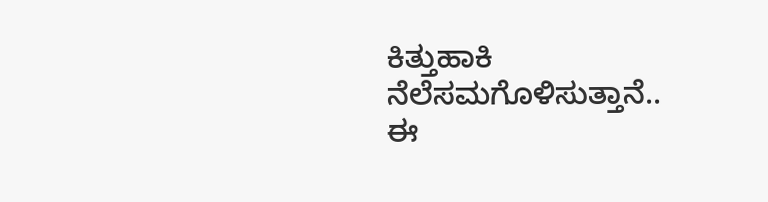ಕಿತ್ತುಹಾಕಿ ನೆಲೆಸಮಗೊಳಿಸುತ್ತಾನೆ.. ಈ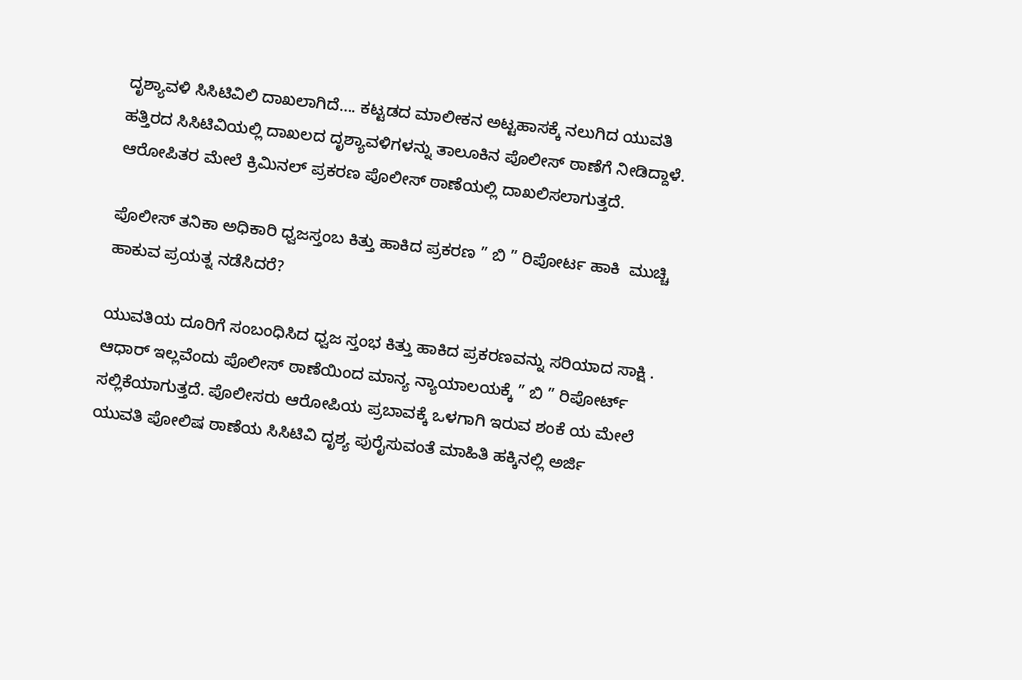ದೃಶ್ಯಾವಳಿ ಸಿಸಿಟಿವಿಲಿ ದಾಖಲಾಗಿದೆ…. ಕಟ್ಟಡದ ಮಾಲೀಕನ ಅಟ್ಟಹಾಸಕ್ಕೆ ನಲುಗಿದ ಯುವತಿ ಹತ್ತಿರದ ಸಿಸಿಟಿವಿಯಲ್ಲಿ ದಾಖಲದ ದೃಶ್ಯಾವಳಿಗಳನ್ನು ತಾಲೂಕಿನ ಪೊಲೀಸ್ ಠಾಣೆಗೆ ನೀಡಿದ್ದಾಳೆ. ಆರೋಪಿತರ ಮೇಲೆ ಕ್ರಿಮಿನಲ್ ಪ್ರಕರಣ ಪೊಲೀಸ್ ಠಾಣೆಯಲ್ಲಿ ದಾಖಲಿಸಲಾಗುತ್ತದೆ.

ಪೊಲೀಸ್ ತನಿಕಾ ಅಧಿಕಾರಿ ಧ್ವಜಸ್ತಂಬ ಕಿತ್ತು ಹಾಕಿದ ಪ್ರಕರಣ ” ಬಿ ” ರಿಪೋರ್ಟ ಹಾಕಿ  ಮುಚ್ಚಿ ಹಾಕುವ ಪ್ರಯತ್ನ ನಡೆಸಿದರೆ?

ಯುವತಿಯ ದೂರಿಗೆ ಸಂಬಂಧಿಸಿದ ಧ್ವಜ ಸ್ತಂಭ ಕಿತ್ತು ಹಾಕಿದ ಪ್ರಕರಣವನ್ನು ಸರಿಯಾದ ಸಾಕ್ಷಿ . ಆಧಾರ್ ಇಲ್ಲವೆಂದು ಪೊಲೀಸ್ ಠಾಣೆಯಿಂದ ಮಾನ್ಯ ನ್ಯಾಯಾಲಯಕ್ಕೆ ” ಬಿ ” ರಿಪೋರ್ಟ್ ಸಲ್ಲಿಕೆಯಾಗುತ್ತದೆ. ಪೊಲೀಸರು ಆರೋಪಿಯ ಪ್ರಬಾವಕ್ಕೆ ಒಳಗಾಗಿ ಇರುವ ಶಂಕೆ ಯ ಮೇಲೆ ಯುವತಿ ಪೋಲಿಷ ಠಾಣೆಯ ಸಿಸಿಟಿವಿ ದೃಶ್ಯ ಪುರೈಸುವಂತೆ ಮಾಹಿತಿ ಹಕ್ಕಿನಲ್ಲಿ ಅರ್ಜಿ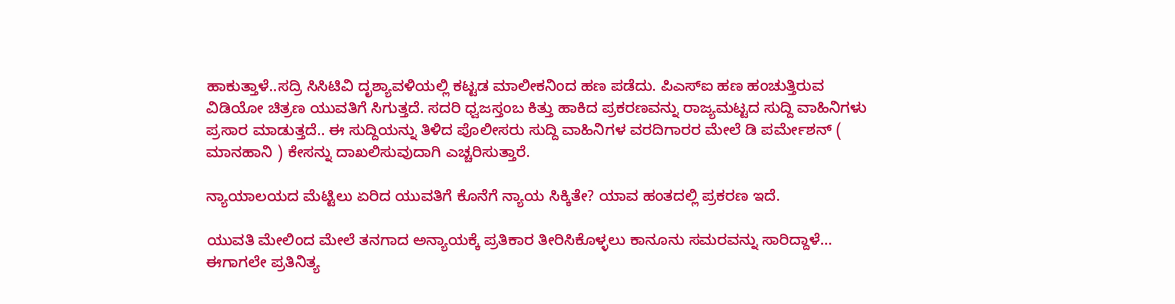ಹಾಕುತ್ತಾಳೆ..ಸದ್ರಿ ಸಿಸಿಟಿವಿ ದೃಶ್ಯಾವಳಿಯಲ್ಲಿ ಕಟ್ಟಡ ಮಾಲೀಕನಿಂದ ಹಣ ಪಡೆದು. ಪಿಎಸ್ಐ ಹಣ ಹಂಚುತ್ತಿರುವ ವಿಡಿಯೋ ಚಿತ್ರಣ ಯುವತಿಗೆ ಸಿಗುತ್ತದೆ. ಸದರಿ ಧ್ವಜಸ್ತಂಬ ಕಿತ್ತು ಹಾಕಿದ ಪ್ರಕರಣವನ್ನು ರಾಜ್ಯಮಟ್ಟದ ಸುದ್ದಿ ವಾಹಿನಿಗಳು ಪ್ರಸಾರ ಮಾಡುತ್ತದೆ.. ಈ ಸುದ್ದಿಯನ್ನು ತಿಳಿದ ಪೊಲೀಸರು ಸುದ್ದಿ ವಾಹಿನಿಗಳ ವರದಿಗಾರರ ಮೇಲೆ ಡಿ ಪರ್ಮೇಶನ್ ( ಮಾನಹಾನಿ ) ಕೇಸನ್ನು ದಾಖಲಿಸುವುದಾಗಿ ಎಚ್ಚರಿಸುತ್ತಾರೆ.

ನ್ಯಾಯಾಲಯದ ಮೆಟ್ಟಿಲು ಏರಿದ ಯುವತಿಗೆ ಕೊನೆಗೆ ನ್ಯಾಯ ಸಿಕ್ಕಿತೇ? ಯಾವ ಹಂತದಲ್ಲಿ ಪ್ರಕರಣ ಇದೆ.

ಯುವತಿ ಮೇಲಿಂದ ಮೇಲೆ ತನಗಾದ ಅನ್ಯಾಯಕ್ಕೆ ಪ್ರತಿಕಾರ ತೀರಿಸಿಕೊಳ್ಳಲು ಕಾನೂನು ಸಮರವನ್ನು ಸಾರಿದ್ದಾಳೆ… ಈಗಾಗಲೇ ಪ್ರತಿನಿತ್ಯ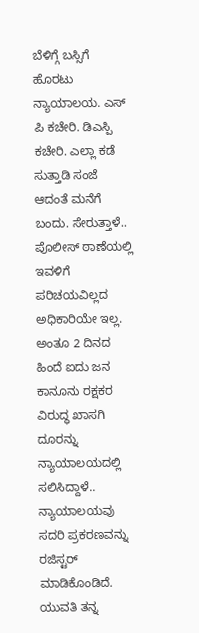ಬೆಳಿಗ್ಗೆ ಬಸ್ಸಿಗೆ ಹೊರಟು ನ್ಯಾಯಾಲಯ. ಎಸ್ ಪಿ ಕಚೇರಿ. ಡಿಎಸ್ಪಿ ಕಚೇರಿ. ಎಲ್ಲಾ ಕಡೆ ಸುತ್ತಾಡಿ ಸಂಜೆ ಆದಂತೆ ಮನೆಗೆ ಬಂದು. ಸೇರುತ್ತಾಳೆ.. ಪೊಲೀಸ್ ಠಾಣೆಯಲ್ಲಿ ಇವಳಿಗೆ ಪರಿಚಯವಿಲ್ಲದ ಅಧಿಕಾರಿಯೇ ಇಲ್ಲ. ಅಂತೂ 2 ದಿನದ ಹಿಂದೆ ಐದು ಜನ ಕಾನೂನು ರಕ್ಷಕರ ವಿರುದ್ಧ ಖಾಸಗಿ ದೂರನ್ನು ನ್ಯಾಯಾಲಯದಲ್ಲಿ ಸಲಿಸಿದ್ದಾಳೆ.. ನ್ಯಾಯಾಲಯವು ಸದರಿ ಪ್ರಕರಣವನ್ನು ರಜಿಸ್ಟರ್ ಮಾಡಿಕೊಂಡಿದೆ. ಯುವತಿ ತನ್ನ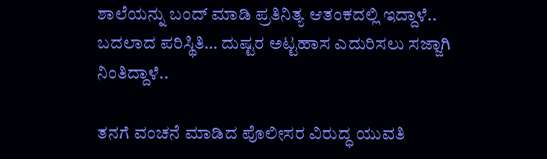ಶಾಲೆಯನ್ನು ಬಂದ್ ಮಾಡಿ ಪ್ರತಿನಿತ್ಯ ಆತಂಕದಲ್ಲಿ ಇದ್ದಾಳೆ.. ಬದಲಾದ ಪರಿಸ್ಥಿತಿ… ದುಷ್ಟರ ಅಟ್ಟಹಾಸ ಎದುರಿಸಲು ಸಜ್ಜಾಗಿ ನಿಂತಿದ್ದಾಳೆ..

ತನಗೆ ವಂಚನೆ ಮಾಡಿದ ಪೊಲೀಸರ ವಿರುದ್ಧ ಯುವತಿ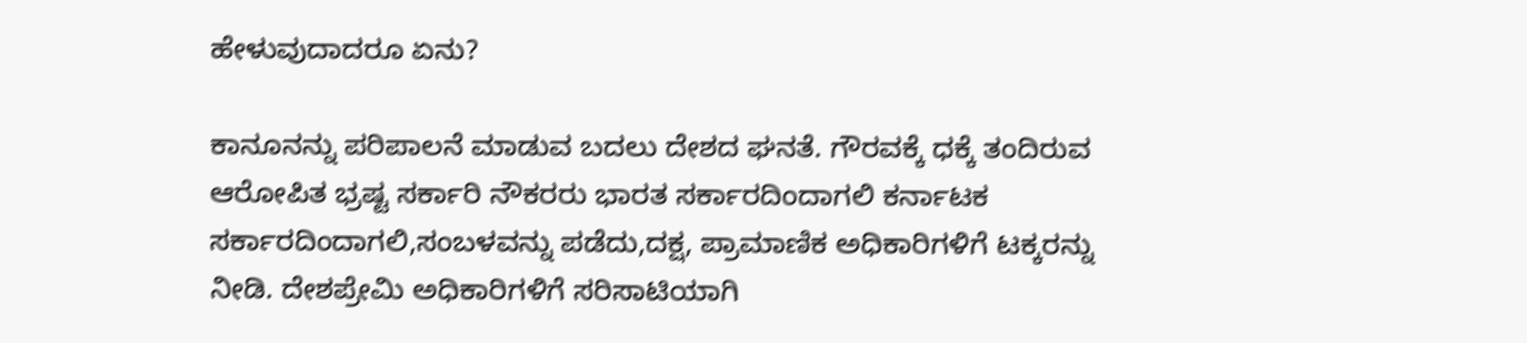ಹೇಳುವುದಾದರೂ ಏನು?

ಕಾನೂನನ್ನು ಪರಿಪಾಲನೆ ಮಾಡುವ ಬದಲು ದೇಶದ ಘನತೆ. ಗೌರವಕ್ಕೆ ಧಕ್ಕೆ ತಂದಿರುವ ಆರೋಪಿತ ಭ್ರಷ್ಟ ಸರ್ಕಾರಿ ನೌಕರರು ಭಾರತ ಸರ್ಕಾರದಿಂದಾಗಲಿ ಕರ್ನಾಟಕ ಸರ್ಕಾರದಿಂದಾಗಲಿ,ಸಂಬಳವನ್ನು ಪಡೆದು,ದಕ್ಷ, ಪ್ರಾಮಾಣಿಕ ಅಧಿಕಾರಿಗಳಿಗೆ ಟಕ್ಕರನ್ನು ನೀಡಿ. ದೇಶಪ್ರೇಮಿ ಅಧಿಕಾರಿಗಳಿಗೆ ಸರಿಸಾಟಿಯಾಗಿ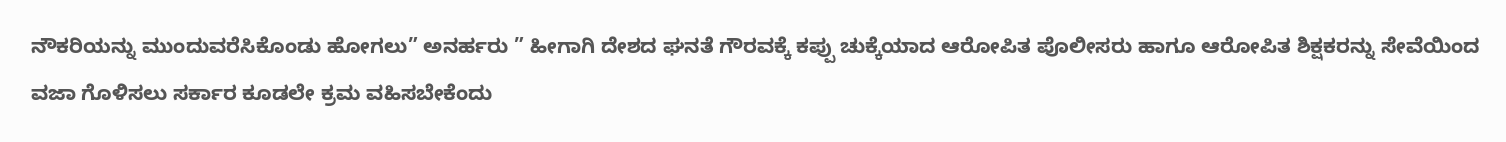ನೌಕರಿಯನ್ನು ಮುಂದುವರೆಸಿಕೊಂಡು ಹೋಗಲು” ಅನರ್ಹರು ” ಹೀಗಾಗಿ ದೇಶದ ಘನತೆ ಗೌರವಕ್ಕೆ ಕಪ್ಪು ಚುಕ್ಕೆಯಾದ ಆರೋಪಿತ ಪೊಲೀಸರು ಹಾಗೂ ಆರೋಪಿತ ಶಿಕ್ಷಕರನ್ನು ಸೇವೆಯಿಂದ ವಜಾ ಗೊಳಿಸಲು ಸರ್ಕಾರ ಕೂಡಲೇ ಕ್ರಮ ವಹಿಸಬೇಕೆಂದು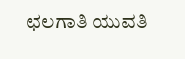ಛಲಗಾತಿ ಯುವತಿ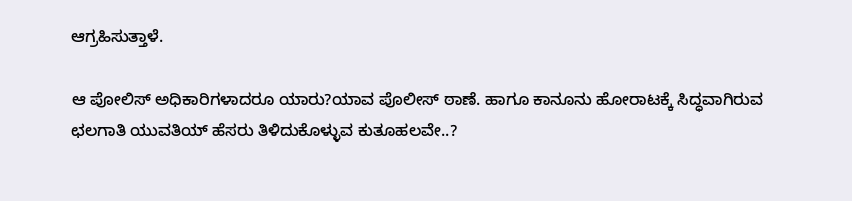ಆಗ್ರಹಿಸುತ್ತಾಳೆ.

ಆ ಪೋಲಿಸ್ ಅಧಿಕಾರಿಗಳಾದರೂ ಯಾರು?ಯಾವ ಪೊಲೀಸ್ ಠಾಣೆ. ಹಾಗೂ ಕಾನೂನು ಹೋರಾಟಕ್ಕೆ ಸಿದ್ಧವಾಗಿರುವ ಛಲಗಾತಿ ಯುವತಿಯ್ ಹೆಸರು ತಿಳಿದುಕೊಳ್ಳುವ ಕುತೂಹಲವೇ..?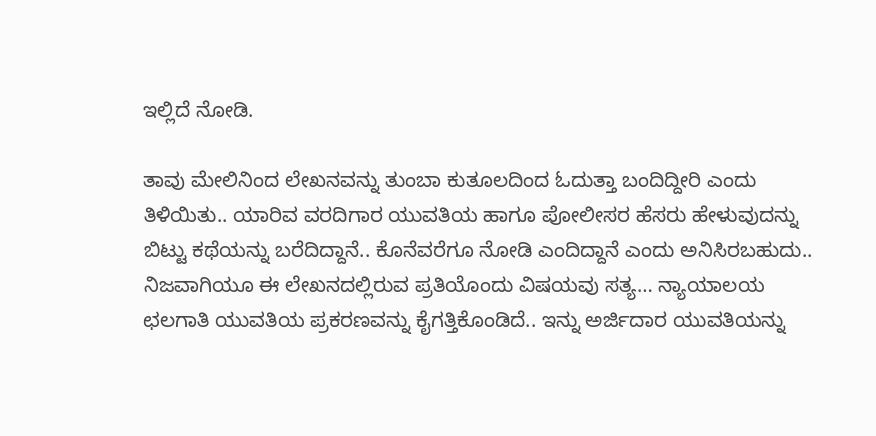ಇಲ್ಲಿದೆ ನೋಡಿ.

ತಾವು ಮೇಲಿನಿಂದ ಲೇಖನವನ್ನು ತುಂಬಾ ಕುತೂಲದಿಂದ ಓದುತ್ತಾ ಬಂದಿದ್ದೀರಿ ಎಂದು ತಿಳಿಯಿತು.. ಯಾರಿವ ವರದಿಗಾರ ಯುವತಿಯ ಹಾಗೂ ಪೋಲೀಸರ ಹೆಸರು ಹೇಳುವುದನ್ನು ಬಿಟ್ಟು ಕಥೆಯನ್ನು ಬರೆದಿದ್ದಾನೆ.. ಕೊನೆವರೆಗೂ ನೋಡಿ ಎಂದಿದ್ದಾನೆ ಎಂದು ಅನಿಸಿರಬಹುದು.. ನಿಜವಾಗಿಯೂ ಈ ಲೇಖನದಲ್ಲಿರುವ ಪ್ರತಿಯೊಂದು ವಿಷಯವು ಸತ್ಯ… ನ್ಯಾಯಾಲಯ ಛಲಗಾತಿ ಯುವತಿಯ ಪ್ರಕರಣವನ್ನು ಕೈಗತ್ತಿಕೊಂಡಿದೆ.. ಇನ್ನು ಅರ್ಜಿದಾರ ಯುವತಿಯನ್ನು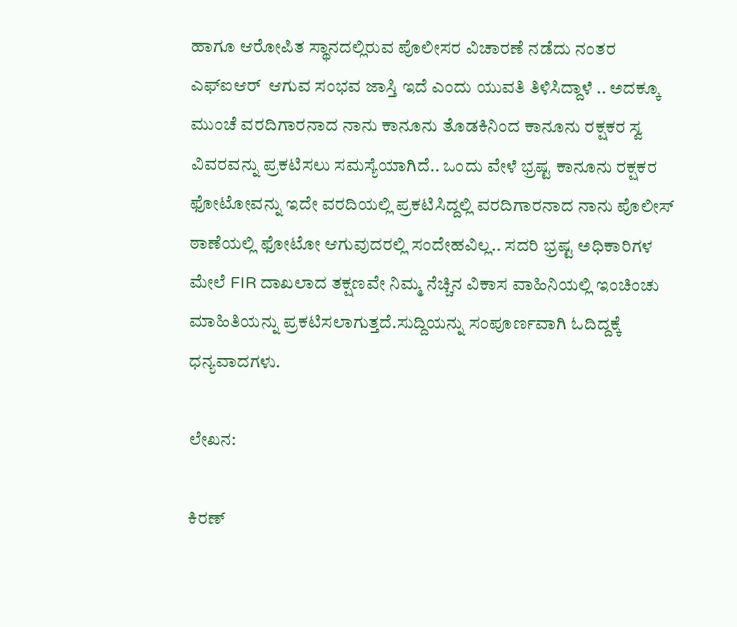ಹಾಗೂ ಆರೋಪಿತ ಸ್ಥಾನದಲ್ಲಿರುವ ಪೊಲೀಸರ ವಿಚಾರಣೆ ನಡೆದು ನಂತರ ಎಫ್ಐಆರ್  ಆಗುವ ಸಂಭವ ಜಾಸ್ತಿ ಇದೆ ಎಂದು ಯುವತಿ ತಿಳಿಸಿದ್ದಾಳೆ .. ಅದಕ್ಕೂ ಮುಂಚೆ ವರದಿಗಾರನಾದ ನಾನು ಕಾನೂನು ತೊಡಕಿನಿಂದ ಕಾನೂನು ರಕ್ಷಕರ ಸ್ವ ವಿವರವನ್ನು ಪ್ರಕಟಿಸಲು ಸಮಸ್ಯೆಯಾಗಿದೆ.. ಒಂದು ವೇಳೆ ಭ್ರಷ್ಟ ಕಾನೂನು ರಕ್ಷಕರ ಫೋಟೋವನ್ನು ಇದೇ ವರದಿಯಲ್ಲಿ ಪ್ರಕಟಿಸಿದ್ದಲ್ಲಿ ವರದಿಗಾರನಾದ ನಾನು ಪೊಲೀಸ್ ಠಾಣೆಯಲ್ಲಿ ಫೋಟೋ ಆಗುವುದರಲ್ಲಿ ಸಂದೇಹವಿಲ್ಲ.. ಸದರಿ ಭ್ರಷ್ಟ ಅಧಿಕಾರಿಗಳ ಮೇಲೆ FIR ದಾಖಲಾದ ತಕ್ಷಣವೇ ನಿಮ್ಮ ನೆಚ್ಚಿನ ವಿಕಾಸ ವಾಹಿನಿಯಲ್ಲಿ ಇಂಚಿಂಚು ಮಾಹಿತಿಯನ್ನು ಪ್ರಕಟಿಸಲಾಗುತ್ತದೆ.ಸುದ್ದಿಯನ್ನು ಸಂಪೂರ್ಣವಾಗಿ ಓದಿದ್ದಕ್ಕೆ ಧನ್ಯವಾದಗಳು.

ಲೇಖನ:

ಕಿರಣ್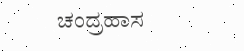ಚಂದ್ರಹಾಸ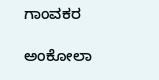ಗಾಂವಕರ

ಅಂಕೋಲಾ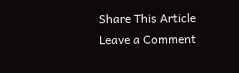Share This Article
Leave a Comment